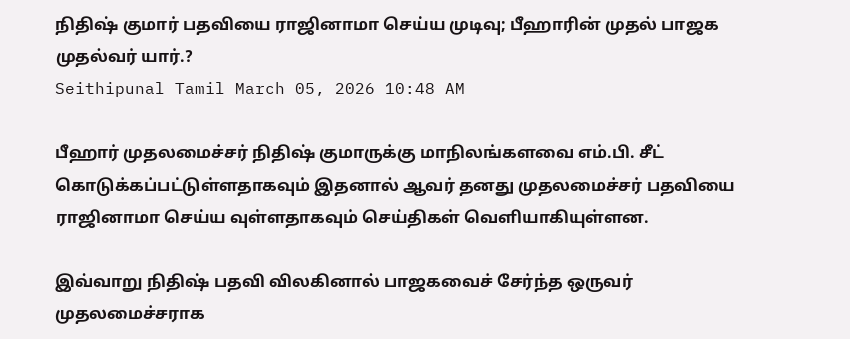நிதிஷ் குமார் பதவியை ராஜினாமா செய்ய முடிவு; பீஹாரின் முதல் பாஜக முதல்வர் யார்.?
Seithipunal Tamil March 05, 2026 10:48 AM

பீஹார் முதலமைச்சர் நிதிஷ் குமாருக்கு மாநிலங்களவை எம்.பி. சீட் கொடுக்கப்பட்டுள்ளதாகவும் இதனால் ஆவர் தனது முதலமைச்சர் பதவியை ராஜினாமா செய்ய வுள்ளதாகவும் செய்திகள் வெளியாகியுள்ளன.

இவ்வாறு நிதிஷ் பதவி விலகினால் பாஜகவைச் சேர்ந்த ஒருவர் முதலமைச்சராக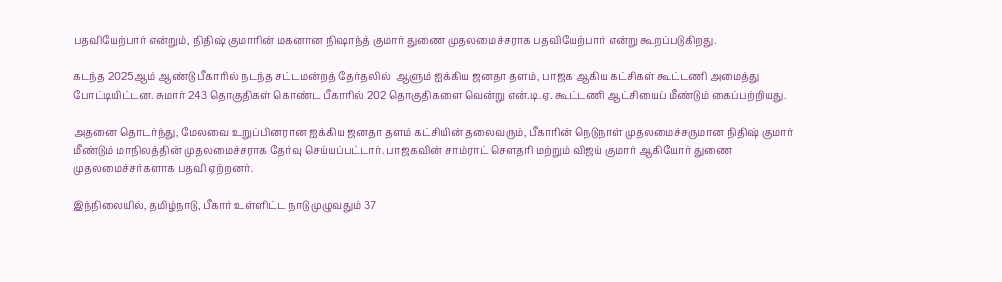பதவியேற்பார் என்றும், நிதிஷ் குமாரின் மகனான நிஷாந்த் குமார் துணை முதலமைச்சராக பதவியேற்பார் என்று கூறப்படுகிறது.

கடந்த 2025ஆம் ஆண்டு பீகாரில் நடந்த சட்டமன்றத் தேர்தலில்  ஆளும் ஐக்கிய ஜனதா தளம், பாஜக ஆகிய கட்சிகள் கூட்டணி அமைத்து போட்டியிட்டன. சுமார் 243 தொகுதிகள் கொண்ட பீகாரில் 202 தொகுதிகளை வென்று என்.டி.ஏ. கூட்டணி ஆட்சியைப் மீண்டும் கைப்பற்றியது.

அதனை தொடர்ந்து, மேலவை உறுப்பினரான ஐக்கிய ஜனதா தளம் கட்சியின் தலைவரும், பீகாரின் நெடுநாள் முதலமைச்சருமான நிதிஷ் குமார் மீண்டும் மாநிலத்தின் முதலமைச்சராக தேர்வு செய்யப்பட்டார். பாஜகவின் சாம்ராட் சௌதரி மற்றும் விஜய் குமார் ஆகியோர் துணை முதலமைச்சர்களாக பதவி ஏற்றனர்.

இந்நிலையில், தமிழ்நாடு, பீகார் உள்ளிட்ட நாடு முழுவதும் 37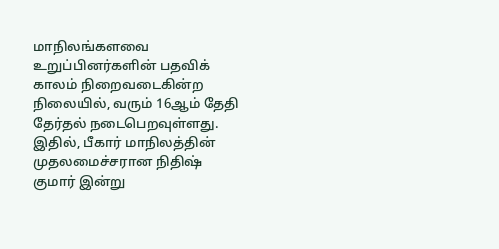மாநிலங்களவை உறுப்பினர்களின் பதவிக் காலம் நிறைவடைகின்ற நிலையில், வரும் 16ஆம் தேதி தேர்தல் நடைபெறவுள்ளது. இதில், பீகார் மாநிலத்தின் முதலமைச்சரான நிதிஷ் குமார் இன்று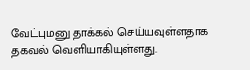வேட்புமனு தாக்கல் செய்யவுள்ளதாக தகவல் வெளியாகியுள்ளது.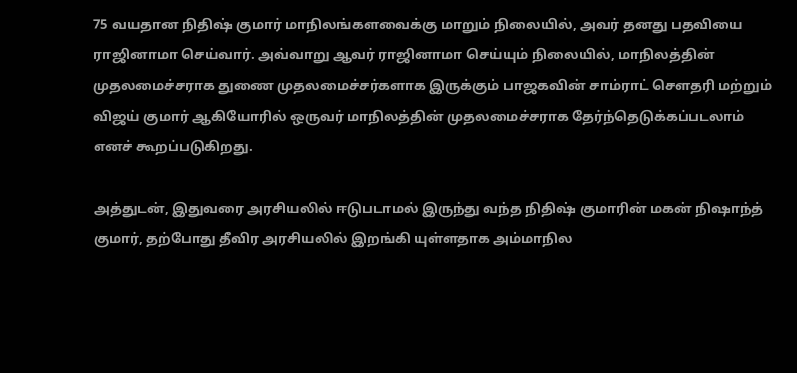75 வயதான நிதிஷ் குமார் மாநிலங்களவைக்கு மாறும் நிலையில், அவர் தனது பதவியை ராஜினாமா செய்வார். அவ்வாறு ஆவர் ராஜினாமா செய்யும் நிலையில், மாநிலத்தின் முதலமைச்சராக துணை முதலமைச்சர்களாக இருக்கும் பாஜகவின் சாம்ராட் சௌதரி மற்றும் விஜய் குமார் ஆகியோரில் ஒருவர் மாநிலத்தின் முதலமைச்சராக தேர்ந்தெடுக்கப்படலாம் எனச் கூறப்படுகிறது.

அத்துடன், இதுவரை அரசியலில் ஈடுபடாமல் இருந்து வந்த நிதிஷ் குமாரின் மகன் நிஷாந்த் குமார், தற்போது தீவிர அரசியலில் இறங்கி யுள்ளதாக அம்மாநில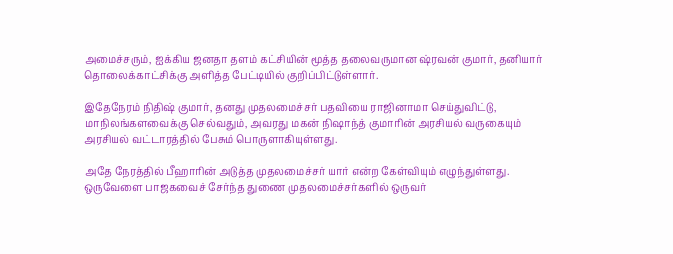அமைச்சரும், ஐக்கிய ஜனதா தளம் கட்சியின் மூத்த தலைவருமான ஷ்ரவன் குமார், தனியார் தொலைக்காட்சிக்கு அளித்த பேட்டியில் குறிப்பிட்டுள்ளார்.

இதேநேரம் நிதிஷ் குமார், தனது முதலமைச்சர் பதவியை ராஜினாமா செய்துவிட்டு, மாநிலங்களவைக்கு செல்வதும், அவரது மகன் நிஷாந்த் குமாரின் அரசியல் வருகையும் அரசியல் வட்டாரத்தில் பேசும் பொருளாகியுள்ளது.

அதே நேரத்தில் பீஹாரின் அடுத்த முதலமைச்சர் யார் என்ற கேள்வியும் எழுந்துள்ளது. ஒருவேளை பாஜகவைச் சேர்ந்த துணை முதலமைச்சர்களில் ஒருவர்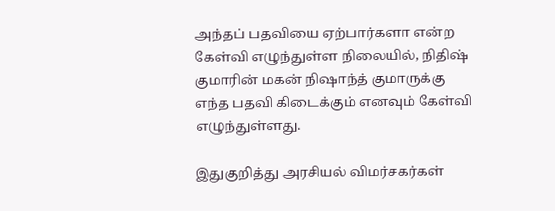அந்தப் பதவியை ஏற்பார்களா என்ற கேள்வி எழுந்துள்ள நிலையில், நிதிஷ் குமாரின் மகன் நிஷாந்த் குமாருக்கு எந்த பதவி கிடைக்கும் எனவும் கேள்வி எழுந்துள்ளது.

இதுகுறித்து அரசியல் விமர்சகர்கள்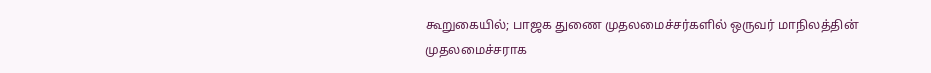கூறுகையில்; பாஜக துணை முதலமைச்சர்களில் ஒருவர் மாநிலத்தின் முதலமைச்சராக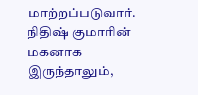மாற்றப்படுவார். நிதிஷ் குமாரின் மகனாக இருந்தாலும்,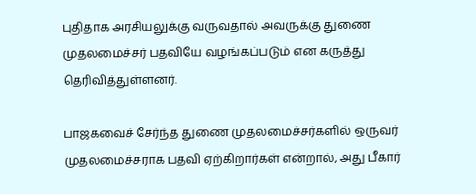புதிதாக அரசியலுக்கு வருவதால் அவருக்கு துணை முதலமைச்சர் பதவியே வழங்கப்படும் என கருத்து தெரிவித்துள்ளனர்.

பாஜகவைச் சேர்ந்த துணை முதலமைச்சர்களில் ஒருவர் முதலமைச்சராக பதவி ஏற்கிறார்கள் என்றால், அது பீகார்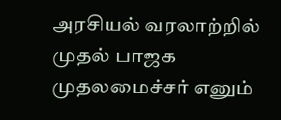அரசியல் வரலாற்றில் முதல் பாஜக முதலமைச்சர் எனும்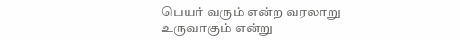பெயர் வரும் என்ற வரலாறு உருவாகும் என்று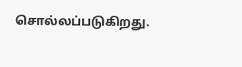சொல்லப்படுகிறது.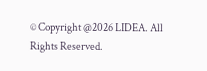© Copyright @2026 LIDEA. All Rights Reserved.